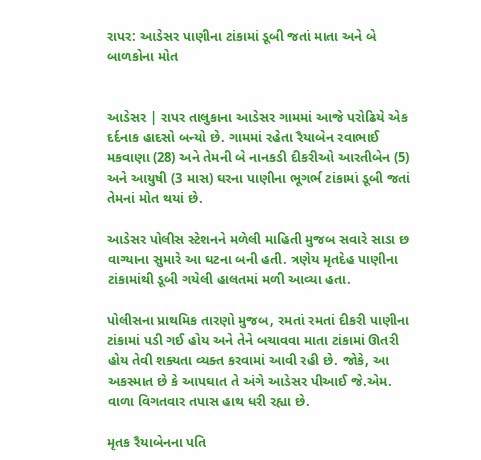રાપર: આડેસર પાણીના ટાંકામાં ડૂબી જતાં માતા અને બે બાળકોના મોત


આડેસર | રાપર તાલુકાના આડેસર ગામમાં આજે પરોઢિયે એક દર્દનાક હાદસો બન્યો છે. ગામમાં રહેતા રૈયાબેન રવાભાઈ મકવાણા (28) અને તેમની બે નાનકડી દીકરીઓ આરતીબેન (5) અને આયુષી (3 માસ) ઘરના પાણીના ભૂગર્ભ ટાંકામાં ડૂબી જતાં તેમનાં મોત થયાં છે.

આડેસર પોલીસ સ્ટેશનને મળેલી માહિતી મુજબ સવારે સાડા છ વાગ્યાના સુમારે આ ઘટના બની હતી. ત્રણેય મૃતદેહ પાણીના ટાંકામાંથી ડૂબી ગયેલી હાલતમાં મળી આવ્યા હતા.

પોલીસના પ્રાથમિક તારણો મુજબ, રમતાં રમતાં દીકરી પાણીના ટાંકામાં પડી ગઈ હોય અને તેને બચાવવા માતા ટાંકામાં ઊતરી હોય તેવી શક્યતા વ્યક્ત કરવામાં આવી રહી છે. જોકે, આ અકસ્માત છે કે આપઘાત તે અંગે આડેસર પીઆઈ જે.એમ. વાળા વિગતવાર તપાસ હાથ ધરી રહ્યા છે.

મૃતક રૈયાબેનના પતિ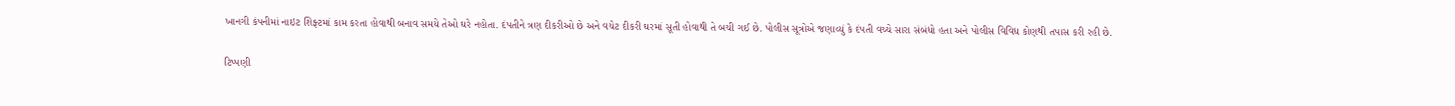ખાનગી કંપનીમાં નાઇટ શિફ્ટમાં કામ કરતા હોવાથી બનાવ સમયે તેઓ ઘરે નહોતા. દંપતીને ત્રણ દીકરીઓ છે અને વચેટ દીકરી ઘરમાં સૂતી હોવાથી તે બચી ગઈ છે. પોલીસ સૂત્રોએ જણાવ્યું કે દંપતી વચ્ચે સારા સંબંધો હતા અને પોલીસ વિવિધ કોણથી તપાસ કરી રહી છે.

ટિપ્પણી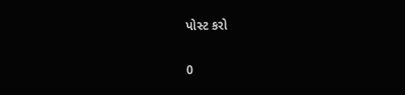પોસ્ટ કરો

0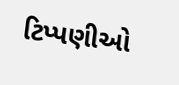ટિપ્પણીઓ